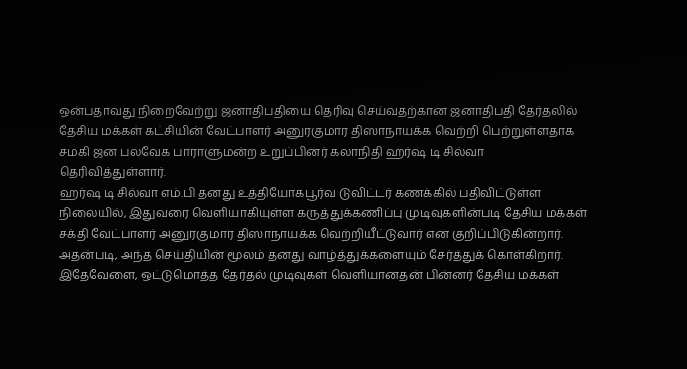ஒன்பதாவது நிறைவேற்று ஜனாதிபதியை தெரிவு செய்வதற்கான ஜனாதிபதி தேர்தலில் தேசிய மக்கள் கட்சியின் வேட்பாளர் அனுரகுமார திஸாநாயக்க வெற்றி பெற்றுள்ளதாக சமகி ஜன பலவேக பாராளுமன்ற உறுப்பினர் கலாநிதி ஹர்ஷ டி சில்வா தெரிவித்துள்ளார்.
ஹர்ஷ டி சில்வா எம்.பி தனது உத்தியோகபூர்வ டுவிட்டர் கணக்கில் பதிவிட்டுள்ள நிலையில், இதுவரை வெளியாகியுள்ள கருத்துக்கணிப்பு முடிவுகளின்படி தேசிய மக்கள் சக்தி வேட்பாளர் அனுரகுமார திஸாநாயக்க வெற்றியீட்டுவார் என குறிப்பிடுகின்றார்.
அதன்படி, அந்த செய்தியின் மூலம் தனது வாழ்த்துக்களையும் சேர்த்துக் கொள்கிறார்.
இதேவேளை, ஒட்டுமொத்த தேர்தல் முடிவுகள் வெளியானதன் பின்னர் தேசிய மக்கள்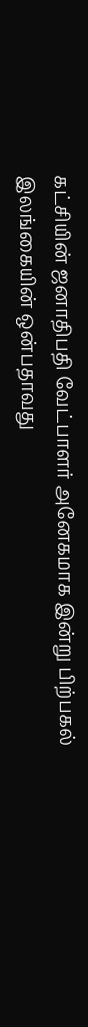கட்சியின் ஜனாதிபதி வேட்பாளர் அனேகமாக இன்று பிற்பகல் இலங்கையின் ஒன்பதாவது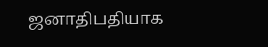ஜனாதிபதியாக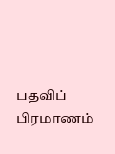பதவிப் பிரமாணம்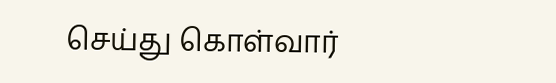செய்து கொள்வார்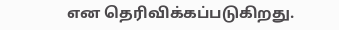என தெரிவிக்கப்படுகிறது.